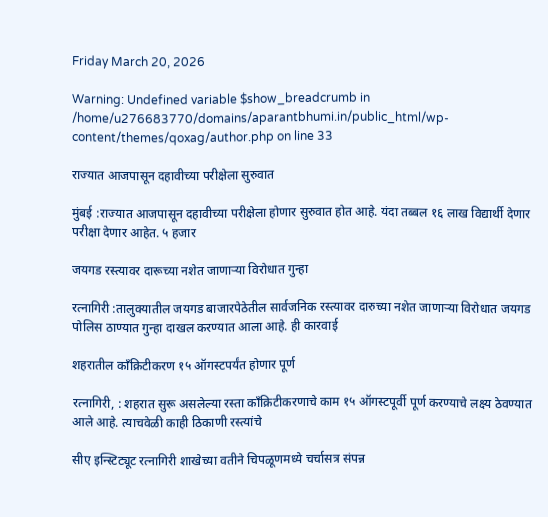Friday March 20, 2026

Warning: Undefined variable $show_breadcrumb in /home/u276683770/domains/aparantbhumi.in/public_html/wp-content/themes/qoxag/author.php on line 33

राज्यात आजपासून दहावीच्या परीक्षेला सुरुवात

मुंबई :राज्यात आजपासून दहावीच्या परीक्षेला होणार सुरुवात होत आहे. यंदा तब्बल १६ लाख विद्यार्थी देणार परीक्षा देणार आहेत. ५ हजार

जयगड रस्त्यावर दारूच्या नशेत जाणाऱ्या विरोधात गुन्हा

रत्नागिरी :तालुक्यातील जयगड बाजारपेठेतील सार्वजनिक रस्त्यावर दारुच्या नशेत जाणार्‍या विरोधात जयगड पोलिस ठाण्यात गुन्हा दाखल करण्यात आला आहे. ही कारवाई

शहरातील काँक्रिटीकरण १५ ऑगस्टपर्यंत होणार पूर्ण

रत्नागिरी, : शहरात सुरू असलेल्या रस्ता काँक्रिटीकरणाचे काम १५ ऑगस्टपूर्वी पूर्ण करण्याचे लक्ष्य ठेवण्यात आले आहे. त्याचवेळी काही ठिकाणी रस्त्यांचे

सीए इन्स्टिट्यूट रत्नागिरी शाखेच्या वतीने चिपळूणमध्ये चर्चासत्र संपन्न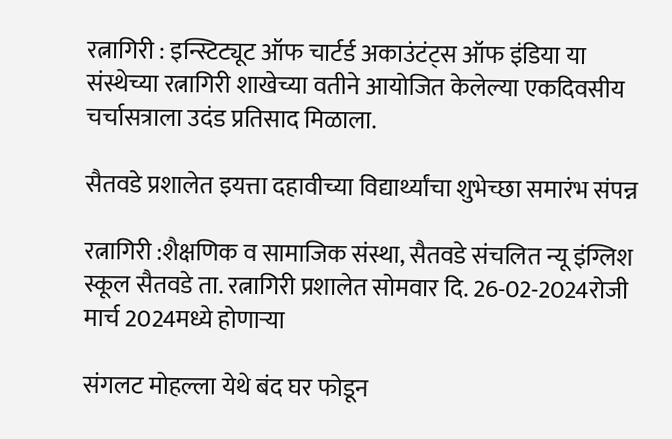रत्नागिरी : इन्स्टिट्यूट ऑफ चार्टर्ड अकाउंटंट्स ऑफ इंडिया या संस्थेच्या रत्नागिरी शाखेच्या वतीने आयोजित केलेल्या एकदिवसीय चर्चासत्राला उदंड प्रतिसाद मिळाला.

सैतवडे प्रशालेत इयत्ता दहावीच्या विद्यार्थ्यांचा शुभेच्छा समारंभ संपन्न

रत्नागिरी :शैक्षणिक व सामाजिक संस्था, सैतवडे संचलित न्यू इंग्लिश स्कूल सैतवडे ता. रत्नागिरी प्रशालेत सोमवार दि. 26-02-2024रोजी मार्च 2024मध्ये होणाऱ्या

संगलट मोहल्ला येथे बंद घर फोडून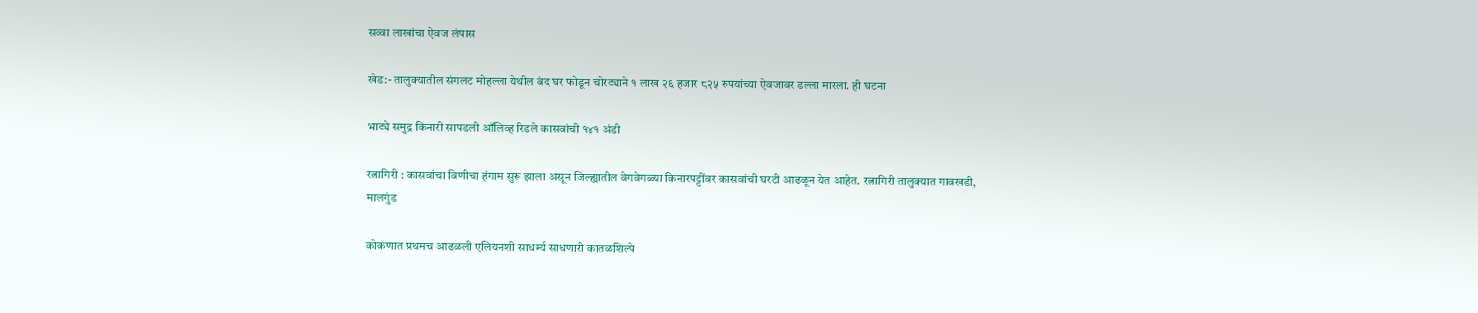सव्वा लाखांचा ऐवज लंपास

खेड:- तालुक्यातील संगलट मोहल्ला येथील बंद घर फोडून चोरट्याने १ लाख २६ हजार ८२५ रुपयांच्या ऐवजावर डल्ला मारला. ही घटना

भाट्ये समुद्र किनारी सापडली ऑलिव्ह रिडले कासवांची १४१ अंडी

रत्नागिरी : कासवांचा विणीचा हंगाम सुरू झाला असून जिल्ह्यातील वेगवेगळ्या किनारपट्टींवर कासवांची घरटी आढळून येत आहेत. रत्नागिरी तालुक्यात गावखडी, मालगुंड

कोकणात प्रथमच आढळली एलियनशी साधर्म्य साधणारी कातळशिल्पे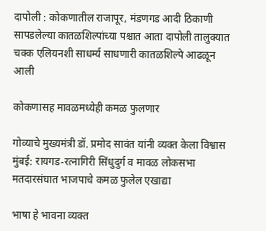दापोली : कोकणातील राजापूर, मंडणगड आदी ठिकाणी सापडलेल्या कातळशिल्पांच्या पश्चात आता दापोली तालुक्यात चक्क एलियनशी साधर्म्य साधणारी कातळशिल्पे आढळून आली

कोकणासह मावळमध्येही कमळ फुलणार

गोव्याचे मुख्यमंत्री डॉ. प्रमोद सावंत यांनी व्यक्त केला विश्वास मुंबई: रायगड-रत्नागिरी सिंधुदुर्ग व मावळ लोकसभा मतदारसंघात भाजपाचे कमळ फुलेल एखाद्या

भाषा हे भावना व्यक्त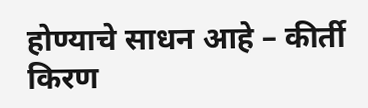होण्याचे साधन आहे – कीर्ती किरण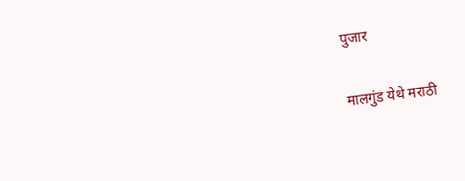पुजार

मालगुंड येथे मराठी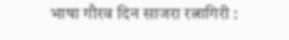भाषा गौरव दिन साजरा रत्नागिरी :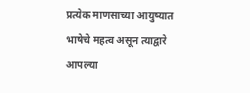प्रत्येक माणसाच्या आयुष्यात भाषेचे महत्व असून त्याद्वारे आपल्या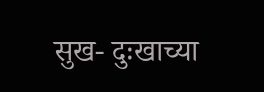सुख- दुःखाच्या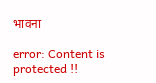भावना

error: Content is protected !!